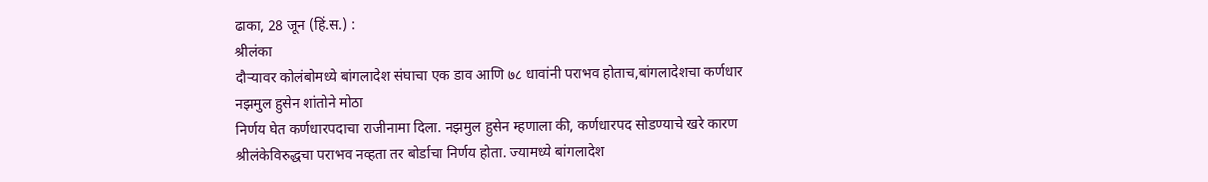ढाका, 28 जून (हिं.स.) :
श्रीलंका
दौऱ्यावर कोलंबोमध्ये बांगलादेश संघाचा एक डाव आणि ७८ धावांनी पराभव होताच,बांगलादेशचा कर्णधार नझमुल हुसेन शांतोने मोठा
निर्णय घेत कर्णधारपदाचा राजीनामा दिला. नझमुल हुसेन म्हणाला की, कर्णधारपद सोडण्याचे खरे कारण
श्रीलंकेविरुद्धचा पराभव नव्हता तर बोर्डाचा निर्णय होता. ज्यामध्ये बांगलादेश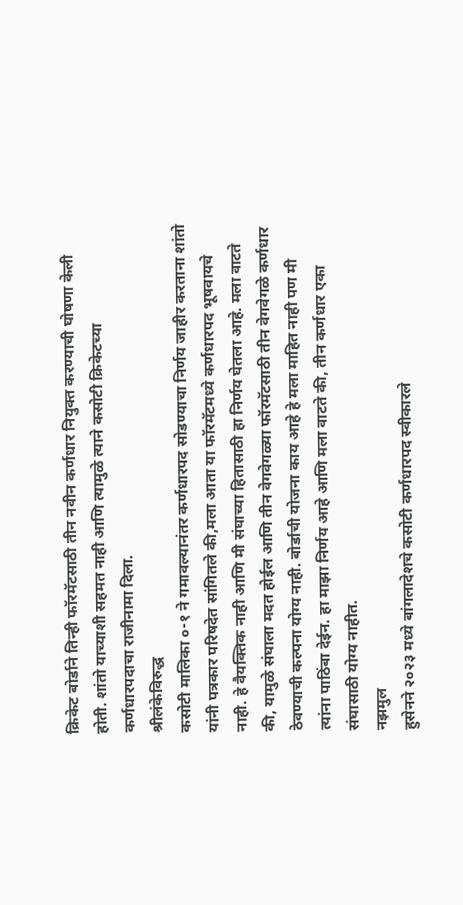क्रिकेट बोर्डाने तिन्ही फॉरमॅटसाठी तीन नवीन कर्णधार नियुक्त करण्याची घोषणा केली
होती. शांतो याच्याशी सहमत नाही आणि त्यामुळे त्याने कसोटी क्रिकेटच्या
कर्णधारपदाचा राजीनामा दिला.
श्रीलंकेविरुद्ध
कसोटी मालिका ०-१ ने गमावल्यानंतर कर्णधारपद सोडण्याचा निर्णय जाहीर करताना शांतो
यांनी पत्रकार परिषदेत सांगितले की,मला आता या फॉरमॅटमध्ये कर्णधारपद भूषवायचे
नाही. हे वैयक्तिक नाही आणि मी संघाच्या हितासाठी हा निर्णय घेतला आहे. मला वाटते
की, यामुळे संघाला मदत होईल आणि तीन वेगवेगळ्या फॉरमॅटसाठी तीन वेगवेगळे कर्णधार
ठेवण्याची कल्पना योग्य नाही. बोर्डाची योजना काय आहे हे मला माहित नाही पण मी
त्यांना पाठिंबा देईन. हा माझा निर्णय आहे आणि मला वाटते की, तीन कर्णधार एका
संघासाठी योग्य नाहीत.
नझमुल
हुसेनने २०२३ मध्ये बांगलादेशचे कसोटी कर्णधारपद स्वीकारले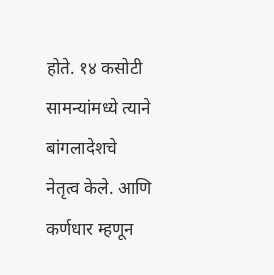होते. १४ कसोटी सामन्यांमध्ये त्याने बांगलादेशचे
नेतृत्व केले. आणि कर्णधार म्हणून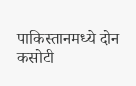पाकिस्तानमध्ये दोन कसोटी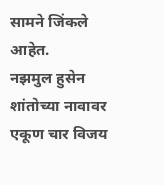सामने जिंकले आहेत.
नझमुल हुसेन शांतोच्या नावावर एकूण चार विजय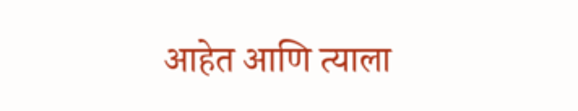आहेत आणि त्याला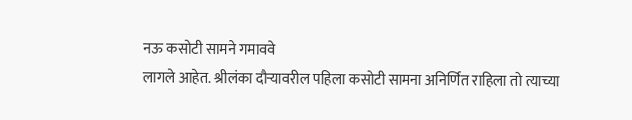नऊ कसोटी सामने गमाववे
लागले आहेत. श्रीलंका दौऱ्यावरील पहिला कसोटी सामना अनिर्णित राहिला तो त्याच्या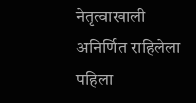नेतृत्वाखाली अनिर्णित राहिलेला पहिला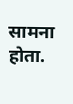सामना होता.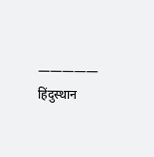—————
हिंदुस्थान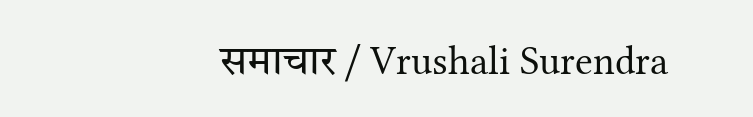समाचार / Vrushali Surendra